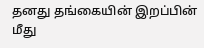தனது தங்கையின் இறப்பின் மீது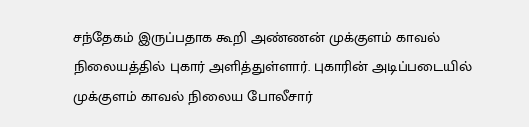சந்தேகம் இருப்பதாக கூறி அண்ணன் முக்குளம் காவல் நிலையத்தில் புகார் அளித்துள்ளார். புகாரின் அடிப்படையில் முக்குளம் காவல் நிலைய போலீசார்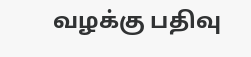வழக்கு பதிவு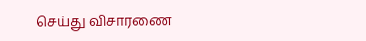செய்து விசாரணை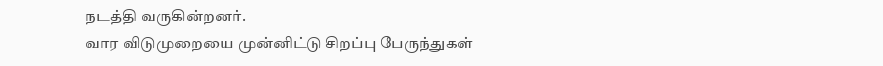நடத்தி வருகின்றனர்.
வார விடுமுறையை முன்னிட்டு சிறப்பு பேருந்துகள்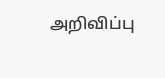அறிவிப்பு